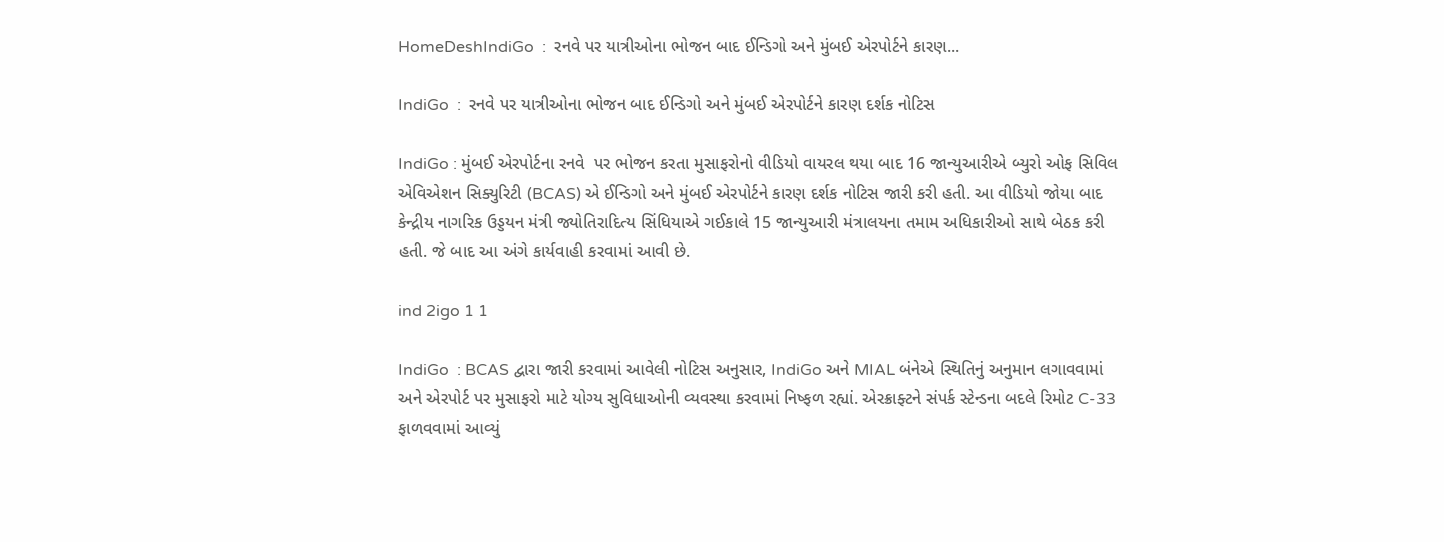HomeDeshIndiGo  :  રનવે પર યાત્રીઓના ભોજન બાદ ઈન્ડિગો અને મુંબઈ એરપોર્ટને કારણ...

IndiGo  :  રનવે પર યાત્રીઓના ભોજન બાદ ઈન્ડિગો અને મુંબઈ એરપોર્ટને કારણ દર્શક નોટિસ

IndiGo : મુંબઈ એરપોર્ટના રનવે  પર ભોજન કરતા મુસાફરોનો વીડિયો વાયરલ થયા બાદ 16 જાન્યુઆરીએ બ્યુરો ઓફ સિવિલ એવિએશન સિક્યુરિટી (BCAS) એ ઈન્ડિગો અને મુંબઈ એરપોર્ટને કારણ દર્શક નોટિસ જારી કરી હતી. આ વીડિયો જોયા બાદ કેન્દ્રીય નાગરિક ઉડ્ડયન મંત્રી જ્યોતિરાદિત્ય સિંધિયાએ ગઈકાલે 15 જાન્યુઆરી મંત્રાલયના તમામ અધિકારીઓ સાથે બેઠક કરી હતી. જે બાદ આ અંગે કાર્યવાહી કરવામાં આવી છે.

ind 2igo 1 1

IndiGo  : BCAS દ્વારા જારી કરવામાં આવેલી નોટિસ અનુસાર, IndiGo અને MIAL બંનેએ સ્થિતિનું અનુમાન લગાવવામાં અને એરપોર્ટ પર મુસાફરો માટે યોગ્ય સુવિધાઓની વ્યવસ્થા કરવામાં નિષ્ફળ રહ્યાં. એરક્રાફ્ટને સંપર્ક સ્ટેન્ડના બદલે રિમોટ C-33 ફાળવવામાં આવ્યું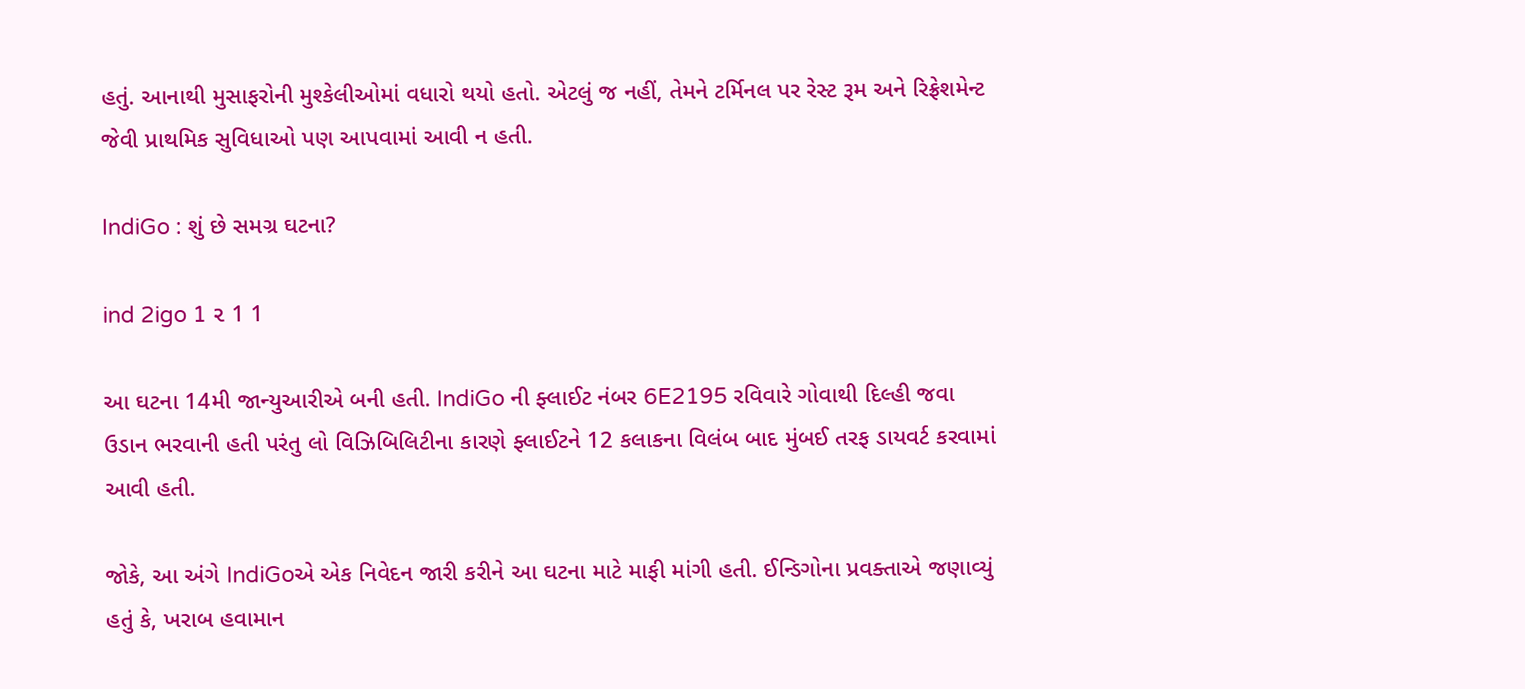હતું. આનાથી મુસાફરોની મુશ્કેલીઓમાં વધારો થયો હતો. એટલું જ નહીં, તેમને ટર્મિનલ પર રેસ્ટ રૂમ અને રિફ્રેશમેન્ટ જેવી પ્રાથમિક સુવિધાઓ પણ આપવામાં આવી ન હતી.

IndiGo : શું છે સમગ્ર ઘટના?

ind 2igo 1 ૨ 1 1

આ ઘટના 14મી જાન્યુઆરીએ બની હતી. IndiGo ની ફ્લાઈટ નંબર 6E2195 રવિવારે ગોવાથી દિલ્હી જવા ઉડાન ભરવાની હતી પરંતુ લો વિઝિબિલિટીના કારણે ફ્લાઈટને 12 કલાકના વિલંબ બાદ મુંબઈ તરફ ડાયવર્ટ કરવામાં આવી હતી.

જોકે, આ અંગે IndiGoએ એક નિવેદન જારી કરીને આ ઘટના માટે માફી માંગી હતી. ઈન્ડિગોના પ્રવક્તાએ જણાવ્યું હતું કે, ખરાબ હવામાન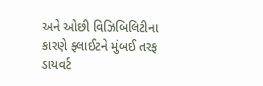અને ઓછી વિઝિબિલિટીના કારણે ફ્લાઈટને મુંબઈ તરફ ડાયવર્ટ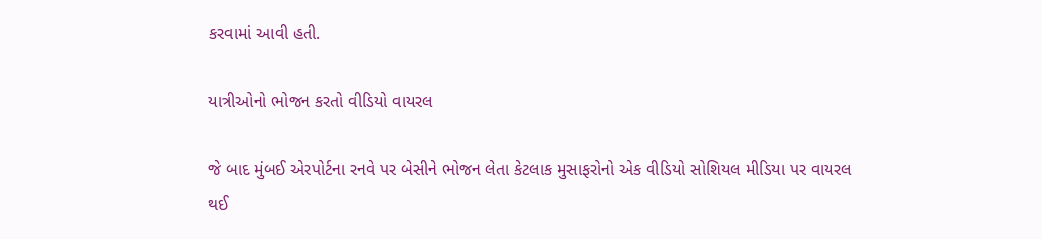કરવામાં આવી હતી.

યાત્રીઓનો ભોજન કરતો વીડિયો વાયરલ

જે બાદ મુંબઈ એરપોર્ટના રનવે પર બેસીને ભોજન લેતા કેટલાક મુસાફરોનો એક વીડિયો સોશિયલ મીડિયા પર વાયરલ થઈ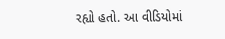રહ્યો હતો. આ વીડિયોમાં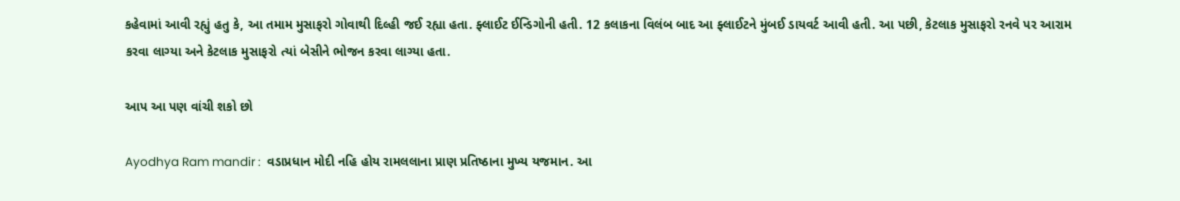કહેવામાં આવી રહ્યું હતુ કે, આ તમામ મુસાફરો ગોવાથી દિલ્હી જઈ રહ્યા હતા. ફ્લાઈટ ઈન્ડિગોની હતી. 12 કલાકના વિલંબ બાદ આ ફ્લાઈટને મુંબઈ ડાયવર્ટ આવી હતી. આ પછી, કેટલાક મુસાફરો રનવે પર આરામ કરવા લાગ્યા અને કેટલાક મુસાફરો ત્યાં બેસીને ભોજન કરવા લાગ્યા હતા.

આપ આ પણ વાંચી શકો છો

Ayodhya Ram mandir :  વડાપ્રધાન મોદી નહિ હોય રામલલાના પ્રાણ પ્રતિષ્ઠાના મુખ્ય યજમાન. આ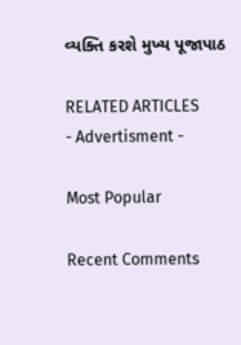વ્યક્તિ કરશે મુખ્ય પૂજાપાઠ

RELATED ARTICLES
- Advertisment -

Most Popular

Recent Comments